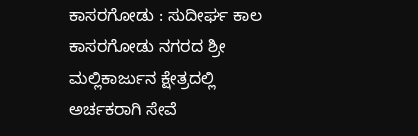ಕಾಸರಗೋಡು : ಸುದೀರ್ಘ ಕಾಲ ಕಾಸರಗೋಡು ನಗರದ ಶ್ರೀ ಮಲ್ಲಿಕಾರ್ಜುನ ಕ್ಷೇತ್ರದಲ್ಲಿ ಅರ್ಚಕರಾಗಿ ಸೇವೆ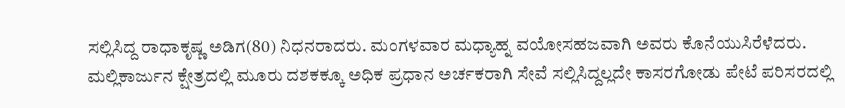ಸಲ್ಲಿಸಿದ್ದ ರಾಧಾಕೃಷ್ಣ ಅಡಿಗ(80) ನಿಧನರಾದರು. ಮಂಗಳವಾರ ಮಧ್ಯಾಹ್ನ ವಯೋಸಹಜವಾಗಿ ಅವರು ಕೊನೆಯುಸಿರೆಳೆದರು.
ಮಲ್ಲಿಕಾರ್ಜುನ ಕ್ಷೇತ್ರದಲ್ಲಿ ಮೂರು ದಶಕಕ್ಕೂ ಅಧಿಕ ಪ್ರಧಾನ ಅರ್ಚಕರಾಗಿ ಸೇವೆ ಸಲ್ಲಿಸಿದ್ದಲ್ಲದೇ ಕಾಸರಗೋಡು ಪೇಟೆ ಪರಿಸರದಲ್ಲಿ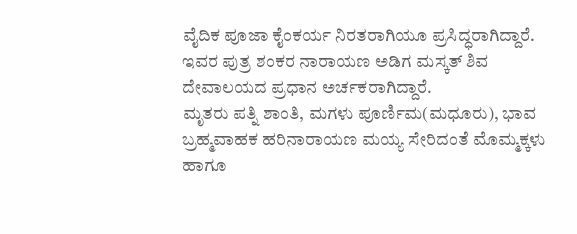ವೈದಿಕ ಪೂಜಾ ಕೈಂಕರ್ಯ ನಿರತರಾಗಿಯೂ ಪ್ರಸಿದ್ಧರಾಗಿದ್ದಾರೆ. ಇವರ ಪುತ್ರ ಶಂಕರ ನಾರಾಯಣ ಅಡಿಗ ಮಸ್ಕತ್ ಶಿವ ದೇವಾಲಯದ ಪ್ರಧಾನ ಅರ್ಚಕರಾಗಿದ್ದಾರೆ.
ಮೃತರು ಪತ್ನಿ ಶಾಂತಿ, ಮಗಳು ಪೂರ್ಣಿಮ(ಮಧೂರು), ಭಾವ ಬ್ರಹ್ಮವಾಹಕ ಹರಿನಾರಾಯಣ ಮಯ್ಯ ಸೇರಿದಂತೆ ಮೊಮ್ಮಕ್ಕಳು ಹಾಗೂ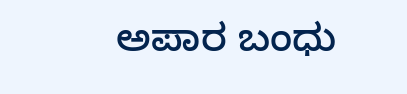ಅಪಾರ ಬಂಧು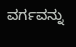ವರ್ಗವನ್ನು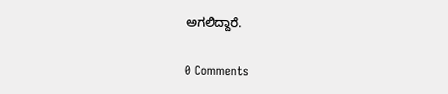ಅಗಲಿದ್ದಾರೆ.

0 Comments